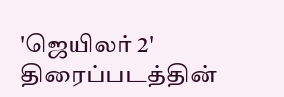'ஜெயிலர் 2' திரைப்படத்தின்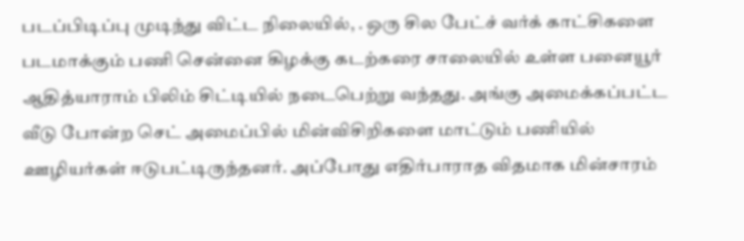படப்பிடிப்பு முடிந்து விட்ட நிலையில், . ஒரு சில பேட்ச் வர்க் காட்சிகளை படமாக்கும் பணி சென்னை கிழக்கு கடற்கரை சாலையில் உள்ள பனையூர் ஆதித்யாராம் பிலிம் சிட்டியில் நடைபெற்று வந்தது. அங்கு அமைக்கப்பட்ட வீடு போன்ற செட் அமைப்பில் மின்விசிறிகளை மாட்டும் பணியில் ஊழியர்கள் ஈடுபட்டிருந்தனர். அப்போது எதிர்பாராத விதமாக மின்சாரம்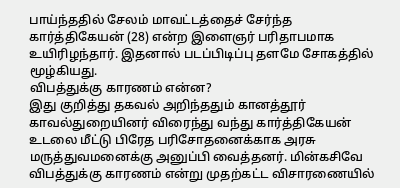பாய்ந்ததில் சேலம் மாவட்டத்தைச் சேர்ந்த கார்த்திகேயன் (28) என்ற இளைஞர் பரிதாபமாக உயிரிழந்தார். இதனால் படப்பிடிப்பு தளமே சோகத்தில் மூழ்கியது.
விபத்துக்கு காரணம் என்ன?
இது குறித்து தகவல் அறிந்ததும் கானத்தூர் காவல்துறையினர் விரைந்து வந்து கார்த்திகேயன் உடலை மீட்டு பிரேத பரிசோதனைக்காக அரசு மருத்துவமனைக்கு அனுப்பி வைத்தனர். மின்கசிவே விபத்துக்கு காரணம் என்று முதற்கட்ட விசாரணையில்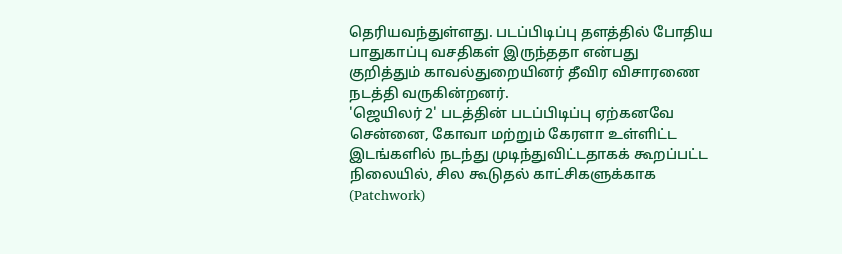தெரியவந்துள்ளது. படப்பிடிப்பு தளத்தில் போதிய பாதுகாப்பு வசதிகள் இருந்ததா என்பது குறித்தும் காவல்துறையினர் தீவிர விசாரணை நடத்தி வருகின்றனர்.
'ஜெயிலர் 2' படத்தின் படப்பிடிப்பு ஏற்கனவே சென்னை, கோவா மற்றும் கேரளா உள்ளிட்ட இடங்களில் நடந்து முடிந்துவிட்டதாகக் கூறப்பட்ட நிலையில், சில கூடுதல் காட்சிகளுக்காக (Patchwork)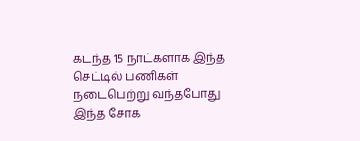கடந்த 15 நாட்களாக இந்த செட்டில் பணிகள் நடைபெற்று வந்தபோது இந்த சோக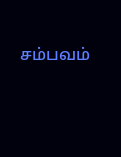சம்பவம்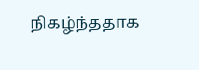நிகழ்ந்ததாக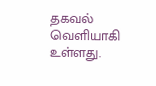தகவல் வெளியாகி உள்ளது.